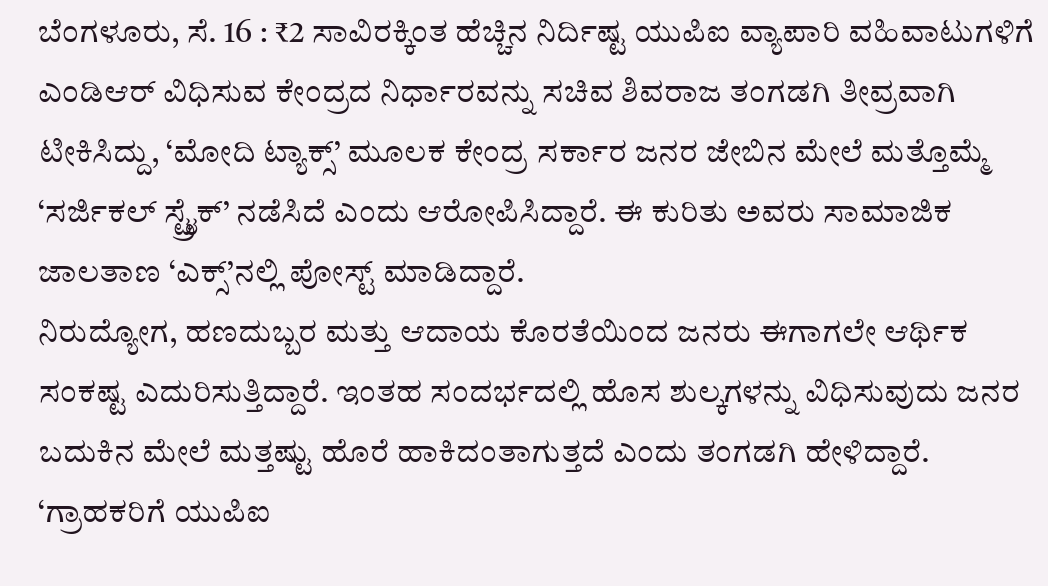ಬೆಂಗಳೂರು, ಸೆ. 16 : ₹2 ಸಾವಿರಕ್ಕಿಂತ ಹೆಚ್ಚಿನ ನಿರ್ದಿಷ್ಟ ಯುಪಿಐ ವ್ಯಾಪಾರಿ ವಹಿವಾಟುಗಳಿಗೆ ಎಂಡಿಆರ್ ವಿಧಿಸುವ ಕೇಂದ್ರದ ನಿರ್ಧಾರವನ್ನು ಸಚಿವ ಶಿವರಾಜ ತಂಗಡಗಿ ತೀವ್ರವಾಗಿ ಟೀಕಿಸಿದ್ದು, ‘ಮೋದಿ ಟ್ಯಾಕ್ಸ್’ ಮೂಲಕ ಕೇಂದ್ರ ಸರ್ಕಾರ ಜನರ ಜೇಬಿನ ಮೇಲೆ ಮತ್ತೊಮ್ಮೆ ‘ಸರ್ಜಿಕಲ್ ಸ್ಟ್ರೈಕ್’ ನಡೆಸಿದೆ ಎಂದು ಆರೋಪಿಸಿದ್ದಾರೆ. ಈ ಕುರಿತು ಅವರು ಸಾಮಾಜಿಕ ಜಾಲತಾಣ ‘ಎಕ್ಸ್’ನಲ್ಲಿ ಪೋಸ್ಟ್ ಮಾಡಿದ್ದಾರೆ.
ನಿರುದ್ಯೋಗ, ಹಣದುಬ್ಬರ ಮತ್ತು ಆದಾಯ ಕೊರತೆಯಿಂದ ಜನರು ಈಗಾಗಲೇ ಆರ್ಥಿಕ ಸಂಕಷ್ಟ ಎದುರಿಸುತ್ತಿದ್ದಾರೆ. ಇಂತಹ ಸಂದರ್ಭದಲ್ಲಿ ಹೊಸ ಶುಲ್ಕಗಳನ್ನು ವಿಧಿಸುವುದು ಜನರ ಬದುಕಿನ ಮೇಲೆ ಮತ್ತಷ್ಟು ಹೊರೆ ಹಾಕಿದಂತಾಗುತ್ತದೆ ಎಂದು ತಂಗಡಗಿ ಹೇಳಿದ್ದಾರೆ.
‘ಗ್ರಾಹಕರಿಗೆ ಯುಪಿಐ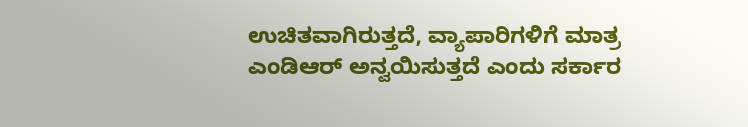ಉಚಿತವಾಗಿರುತ್ತದೆ, ವ್ಯಾಪಾರಿಗಳಿಗೆ ಮಾತ್ರ ಎಂಡಿಆರ್ ಅನ್ವಯಿಸುತ್ತದೆ ಎಂದು ಸರ್ಕಾರ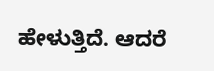ಹೇಳುತ್ತಿದೆ. ಆದರೆ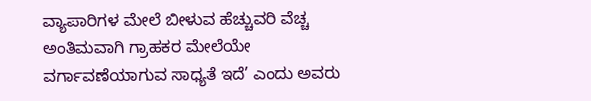ವ್ಯಾಪಾರಿಗಳ ಮೇಲೆ ಬೀಳುವ ಹೆಚ್ಚುವರಿ ವೆಚ್ಚ ಅಂತಿಮವಾಗಿ ಗ್ರಾಹಕರ ಮೇಲೆಯೇ ವರ್ಗಾವಣೆಯಾಗುವ ಸಾಧ್ಯತೆ ಇದೆ’ ಎಂದು ಅವರು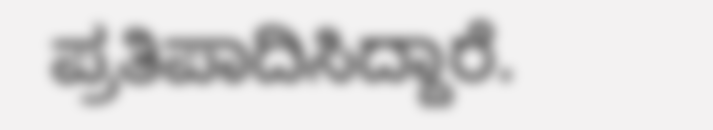ಪ್ರತಿಪಾದಿಸಿದ್ದಾರೆ.